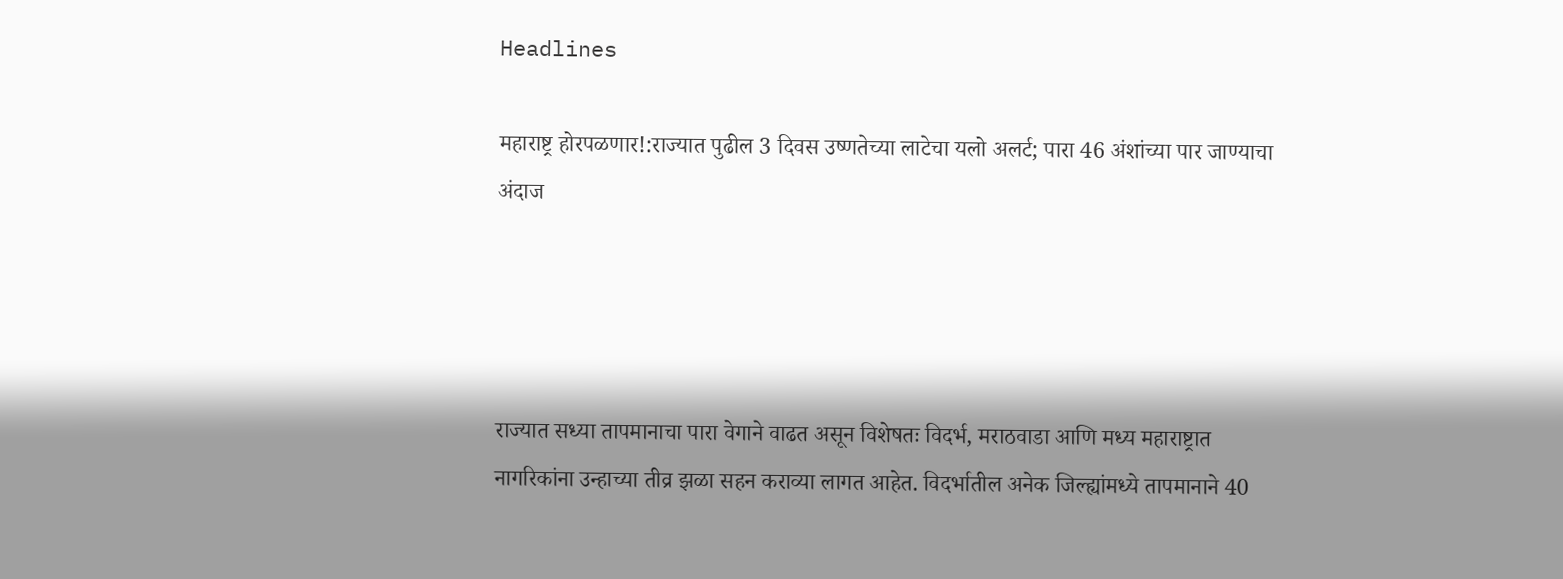Headlines

महाराष्ट्र होरपळणार!:राज्यात पुढील 3 दिवस उष्णतेच्या लाटेचा यलो अलर्ट; पारा 46 अंशांच्या पार जाण्याचा अंदाज




राज्यात सध्या तापमानाचा पारा वेगाने वाढत असून विशेषतः विदर्भ, मराठवाडा आणि मध्य महाराष्ट्रात नागरिकांना उन्हाच्या तीव्र झळा सहन कराव्या लागत आहेत. विदर्भातील अनेक जिल्ह्यांमध्ये तापमानाने 40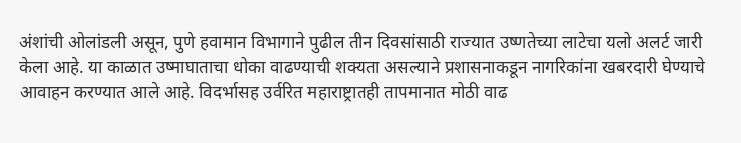अंशांची ओलांडली असून, पुणे हवामान विभागाने पुढील तीन दिवसांसाठी राज्यात उष्णतेच्या लाटेचा यलो अलर्ट जारी केला आहे. या काळात उष्माघाताचा धोका वाढण्याची शक्यता असल्याने प्रशासनाकडून नागरिकांना खबरदारी घेण्याचे आवाहन करण्यात आले आहे. विदर्भासह उर्वरित महाराष्ट्रातही तापमानात मोठी वाढ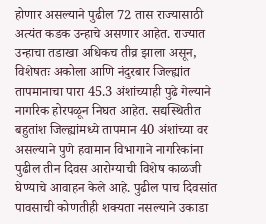होणार असल्याने पुढील 72 तास राज्यासाठी अत्यंत कडक उन्हाचे असणार आहेत. राज्यात उन्हाचा तडाखा अधिकच तीव्र झाला असून, विशेषतः अकोला आणि नंदुरबार जिल्ह्यांत तापमानाचा पारा 45.3 अंशांच्याही पुढे गेल्याने नागरिक होरपळून निघत आहेत. सद्यस्थितीत बहुतांश जिल्ह्यांमध्ये तापमान 40 अंशांच्या वर असल्याने पुणे हवामान विभागाने नागरिकांना पुढील तीन दिवस आरोग्याची विशेष काळजी घेण्याचे आवाहन केले आहे. पुढील पाच दिवसांत पावसाची कोणतीही शक्यता नसल्याने उकाडा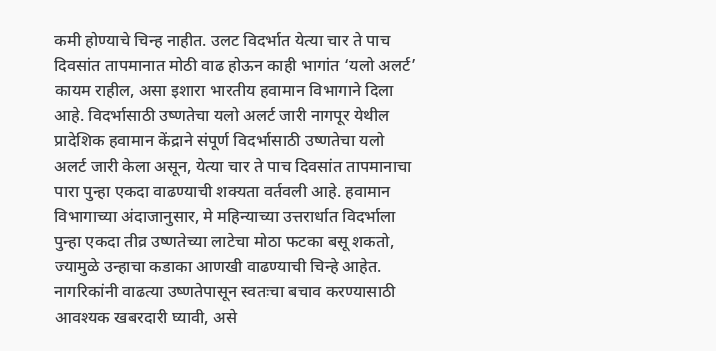कमी होण्याचे चिन्ह नाहीत. उलट विदर्भात येत्या चार ते पाच दिवसांत तापमानात मोठी वाढ होऊन काही भागांत ‘यलो अलर्ट’ कायम राहील, असा इशारा भारतीय हवामान विभागाने दिला आहे. विदर्भासाठी उष्णतेचा यलो अलर्ट जारी नागपूर येथील प्रादेशिक हवामान केंद्राने संपूर्ण विदर्भासाठी उष्णतेचा यलो अलर्ट जारी केला असून, येत्या चार ते पाच दिवसांत तापमानाचा पारा पुन्हा एकदा वाढण्याची शक्यता वर्तवली आहे. हवामान विभागाच्या अंदाजानुसार, मे महिन्याच्या उत्तरार्धात विदर्भाला पुन्हा एकदा तीव्र उष्णतेच्या लाटेचा मोठा फटका बसू शकतो, ज्यामुळे उन्हाचा कडाका आणखी वाढण्याची चिन्हे आहेत. नागरिकांनी वाढत्या उष्णतेपासून स्वतःचा बचाव करण्यासाठी आवश्यक खबरदारी घ्यावी, असे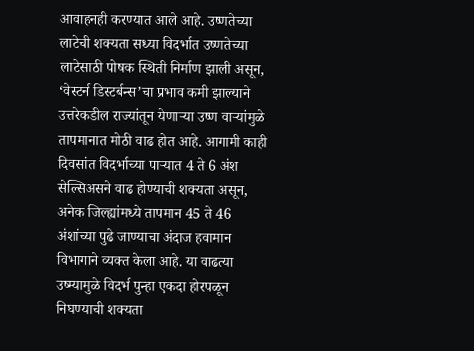आवाहनही करण्यात आले आहे. उष्णतेच्या लाटेची शक्यता सध्या विदर्भात उष्णतेच्या लाटेसाठी पोषक स्थिती निर्माण झाली असून, ‘वेस्टर्न डिस्टर्बन्स’चा प्रभाव कमी झाल्याने उत्तरेकडील राज्यांतून येणाऱ्या उष्ण वाऱ्यांमुळे तापमानात मोठी वाढ होत आहे. आगामी काही दिवसांत विदर्भाच्या पाऱ्यात 4 ते 6 अंश सेल्सिअसने वाढ होण्याची शक्यता असून, अनेक जिल्ह्यांमध्ये तापमान 45 ते 46 अंशांच्या पुढे जाण्याचा अंदाज हवामान विभागाने व्यक्त केला आहे. या वाढत्या उष्म्यामुळे विदर्भ पुन्हा एकदा होरपळून निघण्याची शक्यता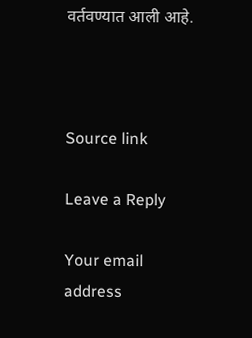वर्तवण्यात आली आहे.



Source link

Leave a Reply

Your email address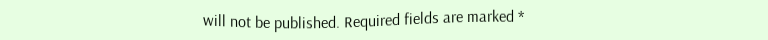will not be published. Required fields are marked *